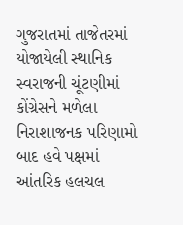ગુજરાતમાં તાજેતરમાં યોજાયેલી સ્થાનિક સ્વરાજની ચૂંટણીમાં કોંગ્રેસને મળેલા નિરાશાજનક પરિણામો બાદ હવે પક્ષમાં આંતરિક હલચલ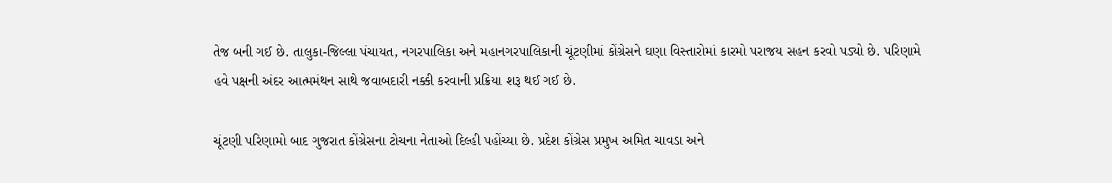તેજ બની ગઈ છે. તાલુકા-જિલ્લા પંચાયત, નગરપાલિકા અને મહાનગરપાલિકાની ચૂંટણીમાં કોંગ્રેસને ઘણા વિસ્તારોમાં કારમો પરાજય સહન કરવો પડ્યો છે. પરિણામે હવે પક્ષની અંદર આત્મમંથન સાથે જવાબદારી નક્કી કરવાની પ્રક્રિયા શરૂ થઈ ગઈ છે.

ચૂંટણી પરિણામો બાદ ગુજરાત કોંગ્રેસના ટોચના નેતાઓ દિલ્હી પહોંચ્યા છે. પ્રદેશ કોંગ્રેસ પ્રમુખ અમિત ચાવડા અને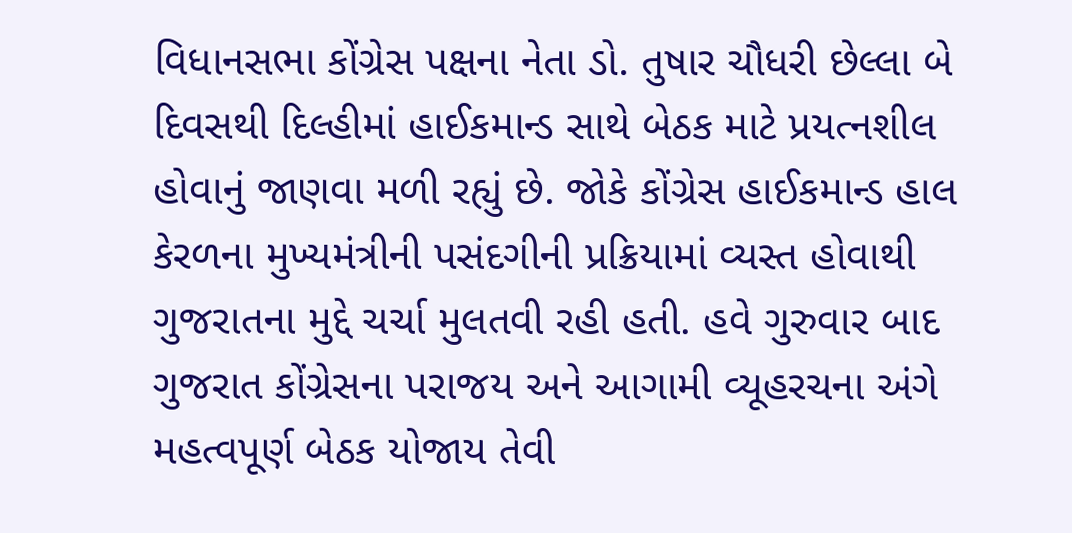વિધાનસભા કોંગ્રેસ પક્ષના નેતા ડો. તુષાર ચૌધરી છેલ્લા બે દિવસથી દિલ્હીમાં હાઈકમાન્ડ સાથે બેઠક માટે પ્રયત્નશીલ હોવાનું જાણવા મળી રહ્યું છે. જોકે કોંગ્રેસ હાઈકમાન્ડ હાલ કેરળના મુખ્યમંત્રીની પસંદગીની પ્રક્રિયામાં વ્યસ્ત હોવાથી ગુજરાતના મુદ્દે ચર્ચા મુલતવી રહી હતી. હવે ગુરુવાર બાદ ગુજરાત કોંગ્રેસના પરાજય અને આગામી વ્યૂહરચના અંગે મહત્વપૂર્ણ બેઠક યોજાય તેવી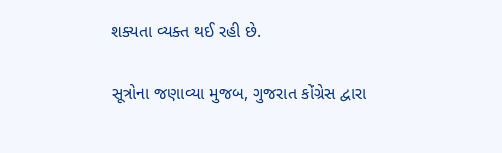શક્યતા વ્યક્ત થઈ રહી છે.

સૂત્રોના જણાવ્યા મુજબ, ગુજરાત કોંગ્રેસ દ્વારા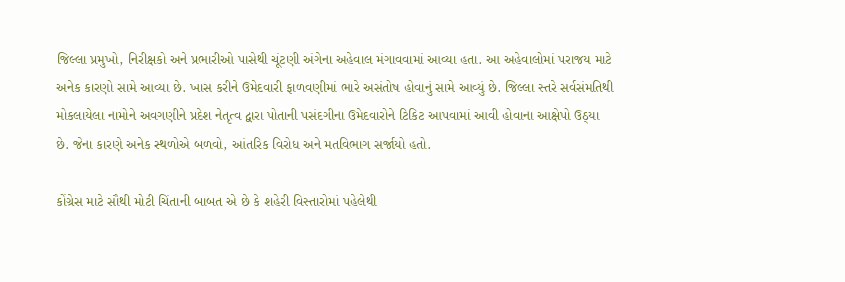જિલ્લા પ્રમુખો, નિરીક્ષકો અને પ્રભારીઓ પાસેથી ચૂંટણી અંગેના અહેવાલ મંગાવવામાં આવ્યા હતા. આ અહેવાલોમાં પરાજય માટે અનેક કારણો સામે આવ્યા છે. ખાસ કરીને ઉમેદવારી ફાળવણીમાં ભારે અસંતોષ હોવાનું સામે આવ્યું છે. જિલ્લા સ્તરે સર્વસંમતિથી મોકલાયેલા નામોને અવગણીને પ્રદેશ નેતૃત્વ દ્વારા પોતાની પસંદગીના ઉમેદવારોને ટિકિટ આપવામાં આવી હોવાના આક્ષેપો ઉઠ્યા છે. જેના કારણે અનેક સ્થળોએ બળવો, આંતરિક વિરોધ અને મતવિભાગ સર્જાયો હતો.

કોંગ્રેસ માટે સૌથી મોટી ચિંતાની બાબત એ છે કે શહેરી વિસ્તારોમાં પહેલેથી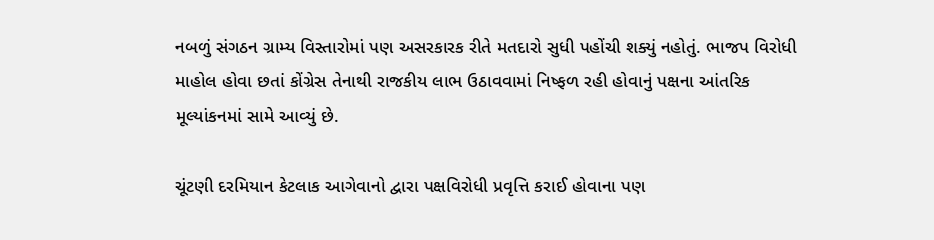નબળું સંગઠન ગ્રામ્ય વિસ્તારોમાં પણ અસરકારક રીતે મતદારો સુધી પહોંચી શક્યું નહોતું. ભાજપ વિરોધી માહોલ હોવા છતાં કોંગ્રેસ તેનાથી રાજકીય લાભ ઉઠાવવામાં નિષ્ફળ રહી હોવાનું પક્ષના આંતરિક મૂલ્યાંકનમાં સામે આવ્યું છે.

ચૂંટણી દરમિયાન કેટલાક આગેવાનો દ્વારા પક્ષવિરોધી પ્રવૃત્તિ કરાઈ હોવાના પણ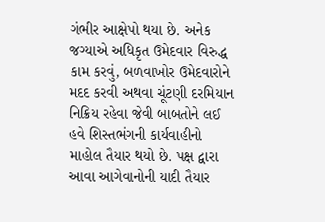ગંભીર આક્ષેપો થયા છે. અનેક જગ્યાએ અધિકૃત ઉમેદવાર વિરુદ્ધ કામ કરવું, બળવાખોર ઉમેદવારોને મદદ કરવી અથવા ચૂંટણી દરમિયાન નિક્રિય રહેવા જેવી બાબતોને લઈ હવે શિસ્તભંગની કાર્યવાહીનો માહોલ તૈયાર થયો છે. પક્ષ દ્વારા આવા આગેવાનોની યાદી તૈયાર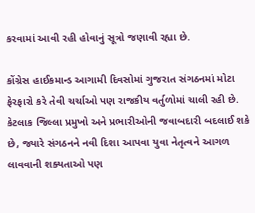કરવામાં આવી રહી હોવાનું સૂત્રો જણાવી રહ્યા છે.

કોંગ્રેસ હાઈકમાન્ડ આગામી દિવસોમાં ગુજરાત સંગઠનમાં મોટા ફેરફારો કરે તેવી ચર્ચાઓ પણ રાજકીય વર્તુળોમાં ચાલી રહી છે. કેટલાક જિલ્લા પ્રમુખો અને પ્રભારીઓની જવાબદારી બદલાઈ શકે છે, જ્યારે સંગઠનને નવી દિશા આપવા યુવા નેતૃત્વને આગળ લાવવાની શક્યતાઓ પણ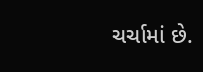ચર્ચામાં છે.